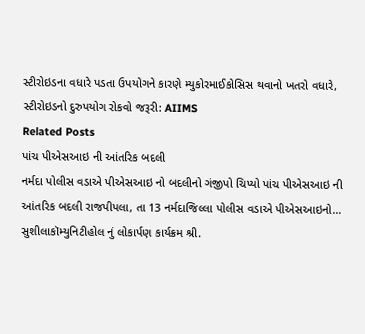સ્ટીરોઇડના વધારે પડતા ઉપયોગને કારણે મ્યુકોરમાઈકોસિસ થવાનો ખતરો વધારે,
સ્ટીરોઇડનો દુરુપયોગ રોકવો જરૂરી: AIIMS
Related Posts
પાંચ પીએસઆઇ ની આંતરિક બદલી
નર્મદા પોલીસ વડાએ પીએસઆઇ નો બદલીનો ગંજીપો ચિપ્યો પાંચ પીએસઆઇ ની આંતરિક બદલી રાજપીપલા, તા 13 નર્મદાજિલ્લા પોલીસ વડાએ પીએસઆઇનો…
સુશીલાકૉમ્યુનિટીહોલ નું લોકાર્પણ કાર્યક્રમ શ્રી.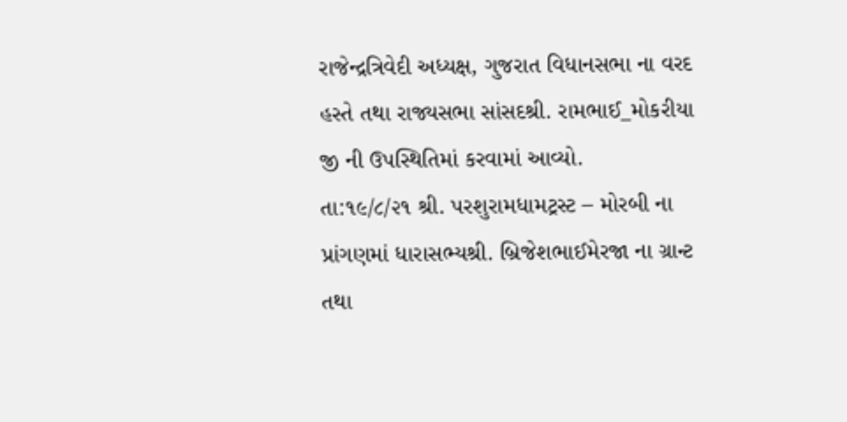રાજેન્દ્રત્રિવેદી અધ્યક્ષ, ગુજરાત વિધાનસભા ના વરદ હસ્તે તથા રાજ્યસભા સાંસદશ્રી. રામભાઈ_મોકરીયા જી ની ઉપસ્થિતિમાં કરવામાં આવ્યો.
તા:૧૯/૮/૨૧ શ્રી. પરશુરામધામટ્રસ્ટ – મોરબી ના પ્રાંગણમાં ધારાસભ્યશ્રી. બ્રિજેશભાઈમેરજા ના ગ્રાન્ટ તથા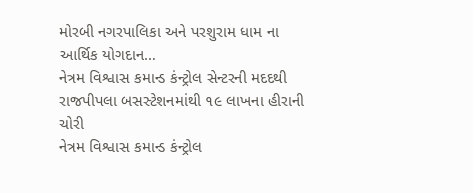મોરબી નગરપાલિકા અને પરશુરામ ધામ ના આર્થિક યોગદાન…
નેત્રમ વિશ્વાસ કમાન્ડ કંન્ટ્રોલ સેન્ટરની મદદથી રાજપીપલા બસસ્ટેશનમાંથી ૧૯ લાખના હીરાની ચોરી
નેત્રમ વિશ્વાસ કમાન્ડ કંન્ટ્રોલ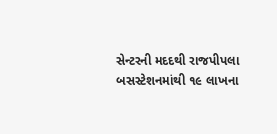સેન્ટરની મદદથી રાજપીપલા બસસ્ટેશનમાંથી ૧૯ લાખના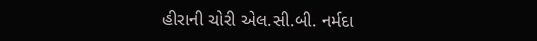હીરાની ચોરી એલ.સી.બી. નર્મદા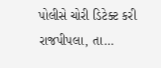પોલીસે ચોરી ડિટેક્ટ કરી રાજપીપલા, તા…